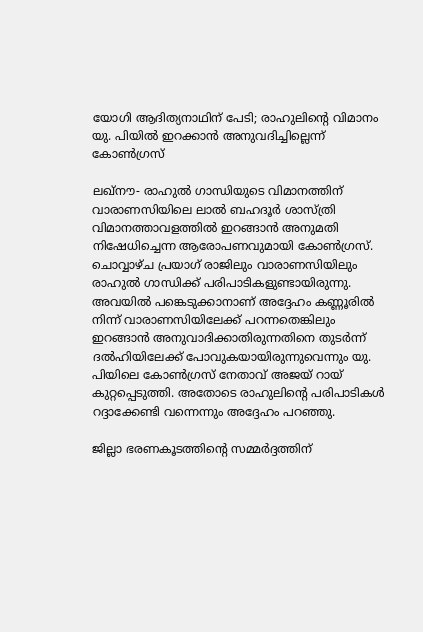യോഗി ആദിത്യനാഥിന് പേടി; രാഹുലിന്റെ വിമാനം യു. പിയില്‍ ഇറക്കാന്‍ അനുവദിച്ചില്ലെന്ന് കോണ്‍ഗ്രസ്

ലഖ്നൗ- രാഹുല്‍ ഗാന്ധിയുടെ വിമാനത്തിന് വാരാണസിയിലെ ലാല്‍ ബഹദൂര്‍ ശാസ്ത്രി വിമാനത്താവളത്തില്‍ ഇറങ്ങാന്‍ അനുമതി നിഷേധിച്ചെന്ന ആരോപണവുമായി കോണ്‍ഗ്രസ്. ചൊവ്വാഴ്ച പ്രയാഗ് രാജിലും വാരാണസിയിലും രാഹുല്‍ ഗാന്ധിക്ക് പരിപാടികളുണ്ടായിരുന്നു. അവയില്‍ പങ്കെടുക്കാനാണ് അദ്ദേഹം കണ്ണൂരില്‍ നിന്ന് വാരാണസിയിലേക്ക് പറന്നതെങ്കിലും ഇറങ്ങാന്‍ അനുവാദിക്കാതിരുന്നതിനെ തുടര്‍ന്ന് ദല്‍ഹിയിലേക്ക് പോവുകയായിരുന്നുവെന്നും യു. പിയിലെ കോണ്‍ഗ്രസ് നേതാവ് അജയ് റായ് കുറ്റപ്പെടുത്തി. അതോടെ രാഹുലിന്റെ പരിപാടികള്‍ റദ്ദാക്കേണ്ടി വന്നെന്നും അദ്ദേഹം പറഞ്ഞു.

ജില്ലാ ഭരണകൂടത്തിന്റെ സമ്മര്‍ദ്ദത്തിന്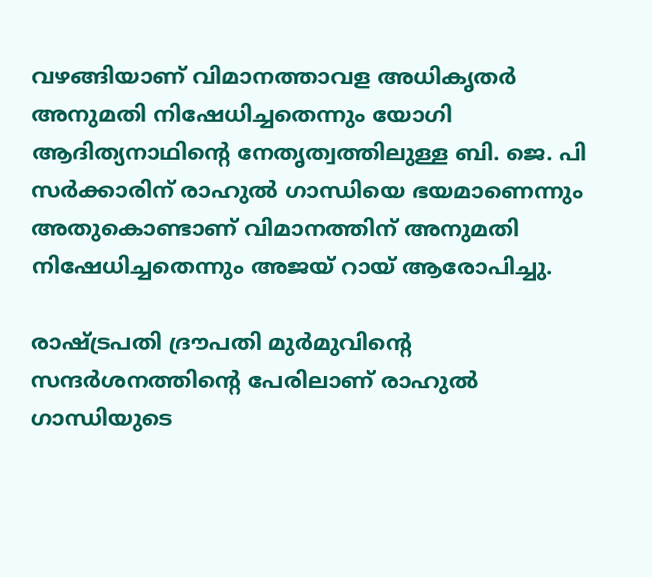വഴങ്ങിയാണ് വിമാനത്താവള അധികൃതര്‍ അനുമതി നിഷേധിച്ചതെന്നും യോഗി ആദിത്യനാഥിന്റെ നേതൃത്വത്തിലുള്ള ബി. ജെ. പി സര്‍ക്കാരിന് രാഹുല്‍ ഗാന്ധിയെ ഭയമാണെന്നും അതുകൊണ്ടാണ് വിമാനത്തിന് അനുമതി നിഷേധിച്ചതെന്നും അജയ് റായ് ആരോപിച്ചു.

രാഷ്ട്രപതി ദ്രൗപതി മുര്‍മുവിന്റെ സന്ദര്‍ശനത്തിന്റെ പേരിലാണ് രാഹുല്‍ ഗാന്ധിയുടെ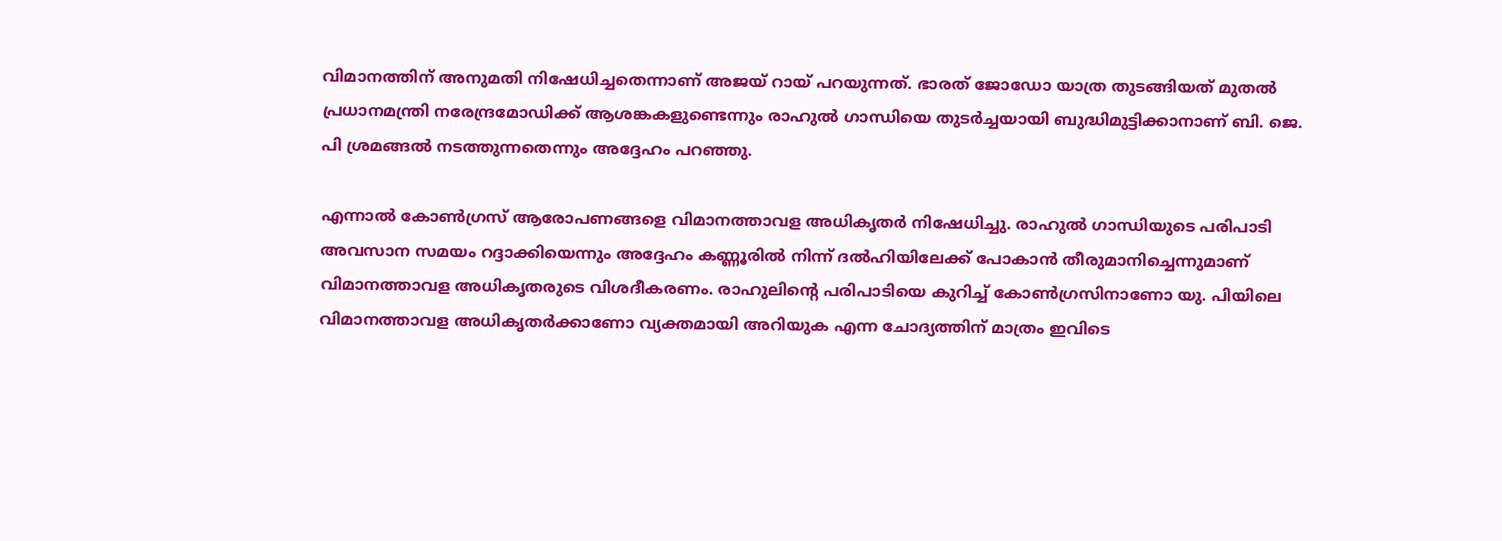വിമാനത്തിന് അനുമതി നിഷേധിച്ചതെന്നാണ് അജയ് റായ് പറയുന്നത്. ഭാരത് ജോഡോ യാത്ര തുടങ്ങിയത് മുതല്‍ പ്രധാനമന്ത്രി നരേന്ദ്രമോഡിക്ക് ആശങ്കകളുണ്ടെന്നും രാഹുല്‍ ഗാന്ധിയെ തുടര്‍ച്ചയായി ബുദ്ധിമുട്ടിക്കാനാണ് ബി. ജെ. പി ശ്രമങ്ങല്‍ നടത്തുന്നതെന്നും അദ്ദേഹം പറഞ്ഞു.

എന്നാല്‍ കോണ്‍ഗ്രസ് ആരോപണങ്ങളെ വിമാനത്താവള അധികൃതര്‍ നിഷേധിച്ചു. രാഹുല്‍ ഗാന്ധിയുടെ പരിപാടി അവസാന സമയം റദ്ദാക്കിയെന്നും അദ്ദേഹം കണ്ണൂരില്‍ നിന്ന് ദല്‍ഹിയിലേക്ക് പോകാന്‍ തീരുമാനിച്ചെന്നുമാണ് വിമാനത്താവള അധികൃതരുടെ വിശദീകരണം. രാഹുലിന്റെ പരിപാടിയെ കുറിച്ച് കോണ്‍ഗ്രസിനാണോ യു. പിയിലെ വിമാനത്താവള അധികൃതര്‍ക്കാണോ വ്യക്തമായി അറിയുക എന്ന ചോദ്യത്തിന് മാത്രം ഇവിടെ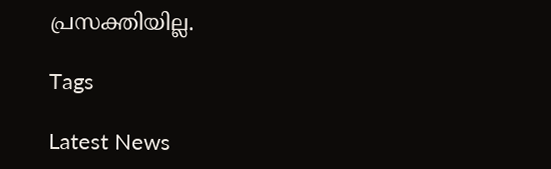പ്രസക്തിയില്ല.

Tags

Latest News